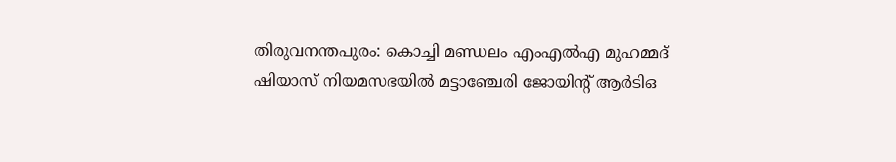തിരുവനന്തപുരം: കൊച്ചി മണ്ഡലം എംഎൽഎ മുഹമ്മദ് ഷിയാസ് നിയമസഭയിൽ മട്ടാഞ്ചേരി ജോയിന്റ് ആർടിഒ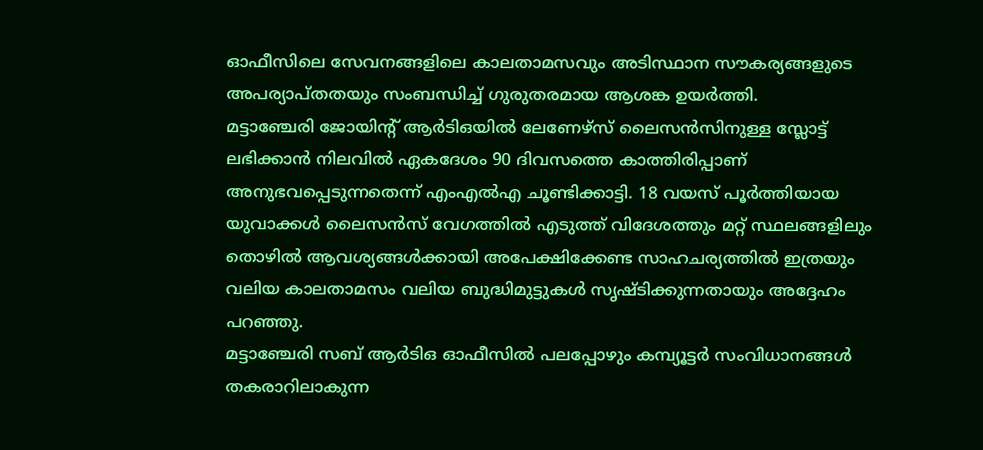ഓഫീസിലെ സേവനങ്ങളിലെ കാലതാമസവും അടിസ്ഥാന സൗകര്യങ്ങളുടെ അപര്യാപ്തതയും സംബന്ധിച്ച് ഗുരുതരമായ ആശങ്ക ഉയർത്തി.
മട്ടാഞ്ചേരി ജോയിന്റ് ആർടിഒയിൽ ലേണേഴ്സ് ലൈസൻസിനുള്ള സ്ലോട്ട് ലഭിക്കാൻ നിലവിൽ ഏകദേശം 90 ദിവസത്തെ കാത്തിരിപ്പാണ് അനുഭവപ്പെടുന്നതെന്ന് എംഎൽഎ ചൂണ്ടിക്കാട്ടി. 18 വയസ് പൂർത്തിയായ യുവാക്കൾ ലൈസൻസ് വേഗത്തിൽ എടുത്ത് വിദേശത്തും മറ്റ് സ്ഥലങ്ങളിലും തൊഴിൽ ആവശ്യങ്ങൾക്കായി അപേക്ഷിക്കേണ്ട സാഹചര്യത്തിൽ ഇത്രയും വലിയ കാലതാമസം വലിയ ബുദ്ധിമുട്ടുകൾ സൃഷ്ടിക്കുന്നതായും അദ്ദേഹം പറഞ്ഞു.
മട്ടാഞ്ചേരി സബ് ആർടിഒ ഓഫീസിൽ പലപ്പോഴും കമ്പ്യൂട്ടർ സംവിധാനങ്ങൾ തകരാറിലാകുന്ന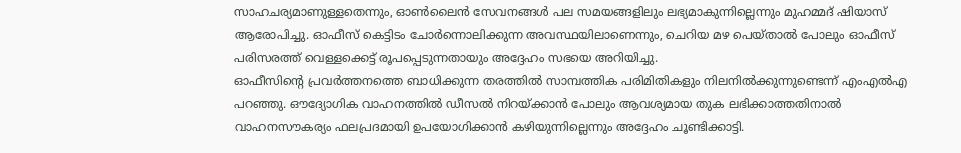സാഹചര്യമാണുള്ളതെന്നും, ഓൺലൈൻ സേവനങ്ങൾ പല സമയങ്ങളിലും ലഭ്യമാകുന്നില്ലെന്നും മുഹമ്മദ് ഷിയാസ് ആരോപിച്ചു. ഓഫീസ് കെട്ടിടം ചോർന്നൊലിക്കുന്ന അവസ്ഥയിലാണെന്നും, ചെറിയ മഴ പെയ്താൽ പോലും ഓഫീസ് പരിസരത്ത് വെള്ളക്കെട്ട് രൂപപ്പെടുന്നതായും അദ്ദേഹം സഭയെ അറിയിച്ചു.
ഓഫീസിന്റെ പ്രവർത്തനത്തെ ബാധിക്കുന്ന തരത്തിൽ സാമ്പത്തിക പരിമിതികളും നിലനിൽക്കുന്നുണ്ടെന്ന് എംഎൽഎ പറഞ്ഞു. ഔദ്യോഗിക വാഹനത്തിൽ ഡീസൽ നിറയ്ക്കാൻ പോലും ആവശ്യമായ തുക ലഭിക്കാത്തതിനാൽ വാഹനസൗകര്യം ഫലപ്രദമായി ഉപയോഗിക്കാൻ കഴിയുന്നില്ലെന്നും അദ്ദേഹം ചൂണ്ടിക്കാട്ടി.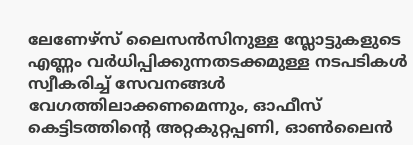ലേണേഴ്സ് ലൈസൻസിനുള്ള സ്ലോട്ടുകളുടെ എണ്ണം വർധിപ്പിക്കുന്നതടക്കമുള്ള നടപടികൾ സ്വീകരിച്ച് സേവനങ്ങൾ വേഗത്തിലാക്കണമെന്നും, ഓഫീസ് കെട്ടിടത്തിന്റെ അറ്റകുറ്റപ്പണി, ഓൺലൈൻ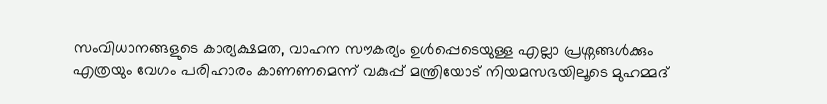സംവിധാനങ്ങളുടെ കാര്യക്ഷമത, വാഹന സൗകര്യം ഉൾപ്പെടെയുള്ള എല്ലാ പ്രശ്നങ്ങൾക്കും എത്രയും വേഗം പരിഹാരം കാണണമെന്ന് വകുപ്പ് മന്ത്രിയോട് നിയമസഭയിലൂടെ മുഹമ്മദ്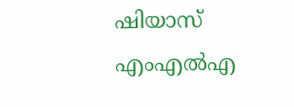ഷിയാസ് എംഎൽഎ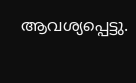ആവശ്യപ്പെട്ടു.